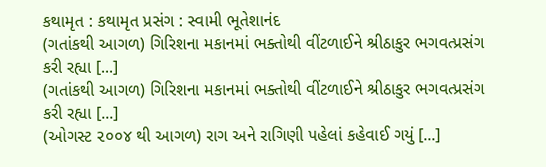કથામૃત : કથામૃત પ્રસંગ : સ્વામી ભૂતેશાનંદ
(ગતાંકથી આગળ) ગિરિશના મકાનમાં ભક્તોથી વીંટળાઈને શ્રીઠાકુર ભગવત્પ્રસંગ કરી રહ્યા [...]
(ગતાંકથી આગળ) ગિરિશના મકાનમાં ભક્તોથી વીંટળાઈને શ્રીઠાકુર ભગવત્પ્રસંગ કરી રહ્યા [...]
(ઓગસ્ટ ૨૦૦૪ થી આગળ) રાગ અને રાગિણી પહેલાં કહેવાઈ ગયું [...]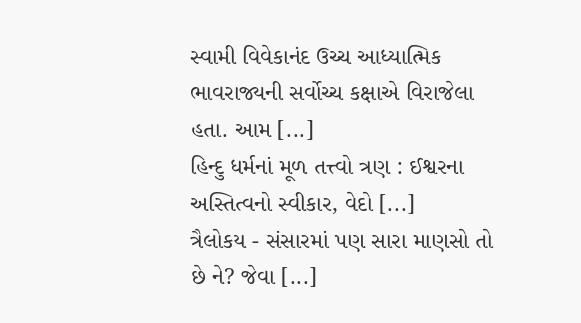સ્વામી વિવેકાનંદ ઉચ્ચ આધ્યાત્મિક ભાવરાજ્યની સર્વોચ્ચ કક્ષાએ વિરાજેલા હતા. આમ [...]
હિન્દુ ધર્મનાં મૂળ તત્ત્વો ત્રણ : ઈશ્વરના અસ્તિત્વનો સ્વીકાર, વેદો [...]
ત્રૈલોકય - સંસારમાં પણ સારા માણસો તો છે ને? જેવા [...]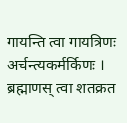गायन्ति त्वा गायत्रिणः अर्चन्त्यकर्मर्किणः । ब्रह्माणस् त्वा शतक्रत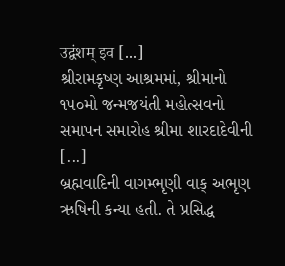उद्वंशम् इव [...]
શ્રીરામકૃષ્ણ આશ્રમમાં, શ્રીમાનો ૧૫૦મો જન્મજયંતી મહોત્સવનો સમાપન સમારોહ શ્રીમા શારદાદેવીની [...]
બ્રહ્મવાદિની વાગમ્ભૃણી વાક્ અભૃણ ઋષિની કન્યા હતી. તે પ્રસિદ્ધ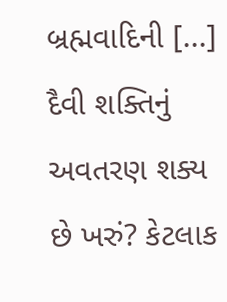બ્રહ્મવાદિની [...]
દૈવી શક્તિનું અવતરણ શક્ય છે ખરું? કેટલાક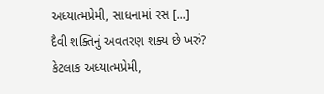અધ્યાત્મપ્રેમી, સાધનામાં રસ [...]
દૈવી શક્તિનું અવતરણ શક્ય છે ખરું? કેટલાક અધ્યાત્મપ્રેમી,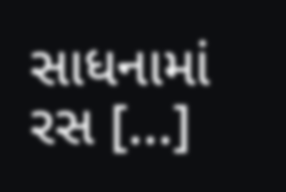સાધનામાં રસ [...]